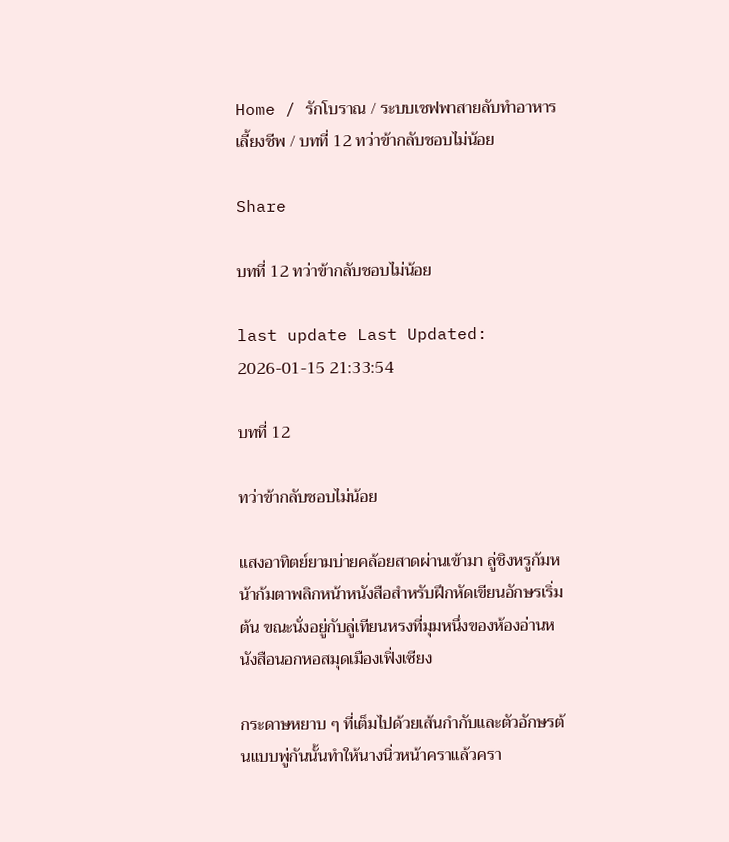Home / รักโบราณ / ระบบเชฟพาสายลับทำอาหารเลี้ยงชีพ / บทที่ 12 ทว่าข้ากลับชอบไม่น้อย

Share

บทที่ 12 ทว่าข้ากลับชอบไม่น้อย

last update Last Updated: 2026-01-15 21:33:54

บทที่ 12

ทว่าข้ากลับชอบไม่น้อย

แสงอาทิตย์ยามบ่ายคล้อยสาดผ่านเข้ามา ลู่ชิงหรูก้มหน้าก้มตาพลิกหน้าหนังสือสำหรับฝึกหัดเขียนอักษรเริ่มต้น ขณะนั่งอยู่กับลู่เทียนหรงที่มุมหนึ่งของห้องอ่านหนังสือนอกหอสมุดเมืองเฟิ่งเซียง

กระดาษหยาบ ๆ ที่เต็มไปด้วยเส้นกำกับและตัวอักษรต้นแบบพู่กันนั้นทำให้นางนิ่วหน้าคราแล้วครา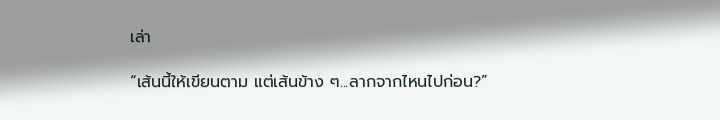เล่า

“เส้นนี้ให้เขียนตาม แต่เส้นข้าง ๆ...ลากจากไหนไปก่อน?”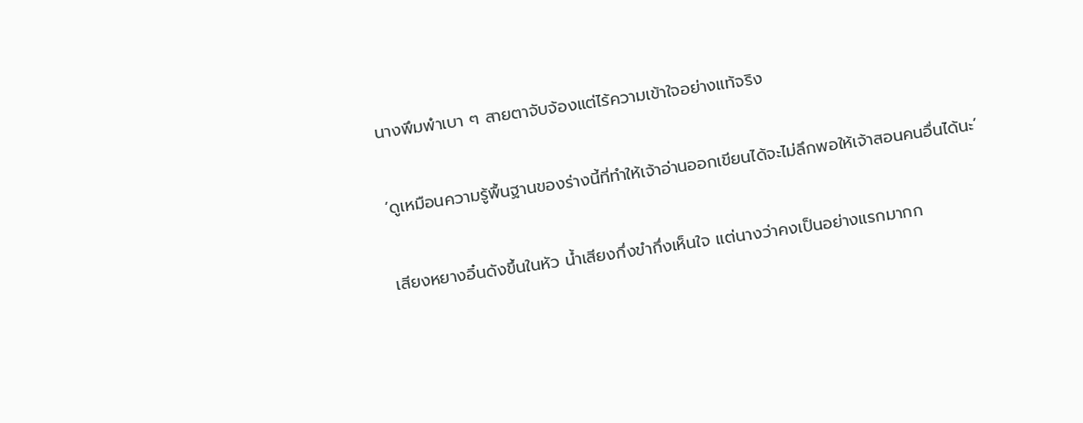นางพึมพำเบา ๆ สายตาจับจ้องแต่ไร้ความเข้าใจอย่างแท้จริง

‘ดูเหมือนความรู้พื้นฐานของร่างนี้ที่ทำให้เจ้าอ่านออกเขียนได้จะไม่ลึกพอให้เจ้าสอนคนอื่นได้นะ’

เสียงหยางอิ๋นดังขึ้นในหัว น้ำเสียงกึ่งขำกึ่งเห็นใจ แต่นางว่าคงเป็นอย่างแรกมากก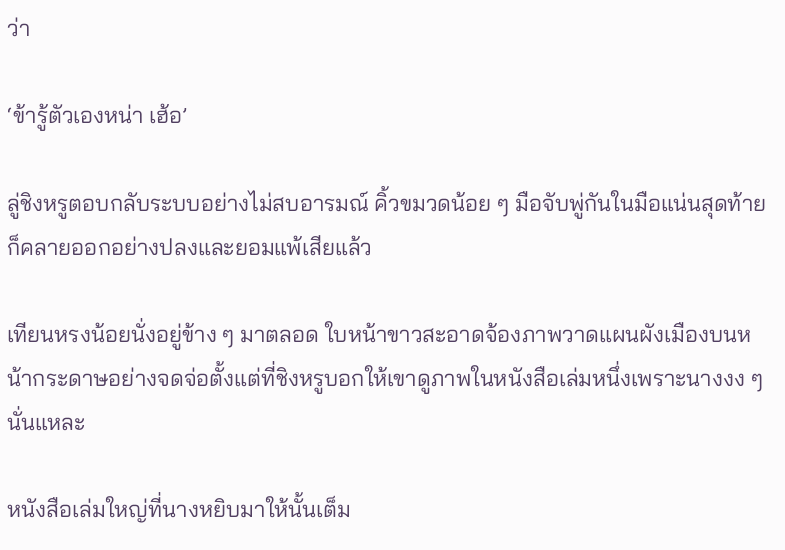ว่า

‘ข้ารู้ตัวเองหน่า เฮ้อ’

ลู่ชิงหรูตอบกลับระบบอย่างไม่สบอารมณ์ คิ้วขมวดน้อย ๆ มือจับพู่กันในมือแน่นสุดท้ายก็คลายออกอย่างปลงและยอมแพ้เสียแล้ว

เทียนหรงน้อยนั่งอยู่ข้าง ๆ มาตลอด ใบหน้าขาวสะอาดจ้องภาพวาดแผนผังเมืองบนหน้ากระดาษอย่างจดจ่อตั้งแต่ที่ชิงหรูบอกให้เขาดูภาพในหนังสือเล่มหนึ่งเพราะนางงง ๆ นั่นแหละ

หนังสือเล่มใหญ่ที่นางหยิบมาให้นั้นเต็ม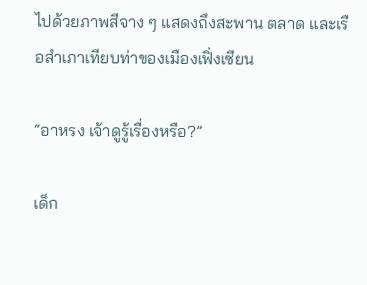ไปด้วยภาพสีจาง ๆ แสดงถึงสะพาน ตลาด และเรือสำเภาเทียบท่าของเมืองเฟิ่งเซียน

“อาหรง เจ้าดูรู้เรื่องหรือ?”

เด็ก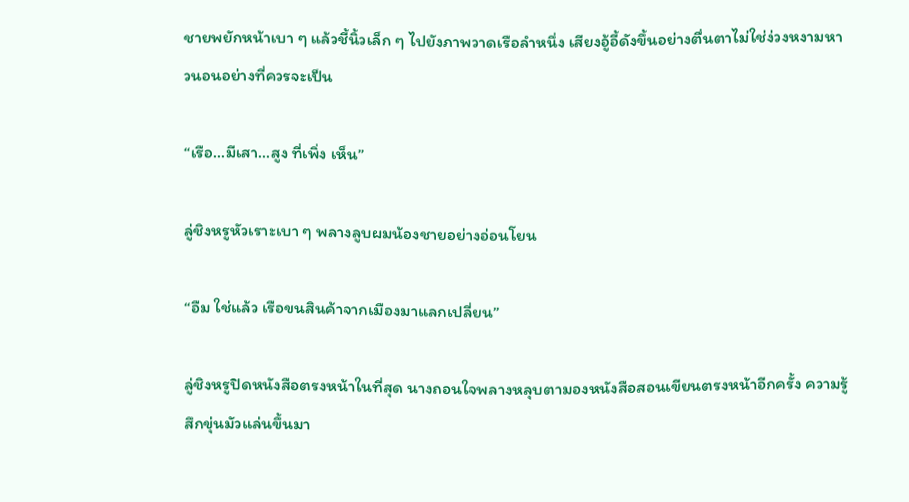ชายพยักหน้าเบา ๆ แล้วชี้นิ้วเล็ก ๆ ไปยังภาพวาดเรือลำหนึ่ง เสียงอู้อี้ดังขึ้นอย่างตื่นตาไม่ใช่ง่วงหงามหาวนอนอย่างที่ควรจะเป็น

“เรือ...มีเสา...สูง ที่เพิ่ง เห็น”

ลู่ชิงหรูหัวเราะเบา ๆ พลางลูบผมน้องชายอย่างอ่อนโยน

“อืม ใช่แล้ว เรือขนสินค้าจากเมืองมาแลกเปลี่ยน”

ลู่ชิงหรูปิดหนังสือตรงหน้าในที่สุด นางถอนใจพลางหลุบตามองหนังสือสอนเขียนตรงหน้าอีกครั้ง ความรู้สึกขุ่นมัวแล่นขึ้นมา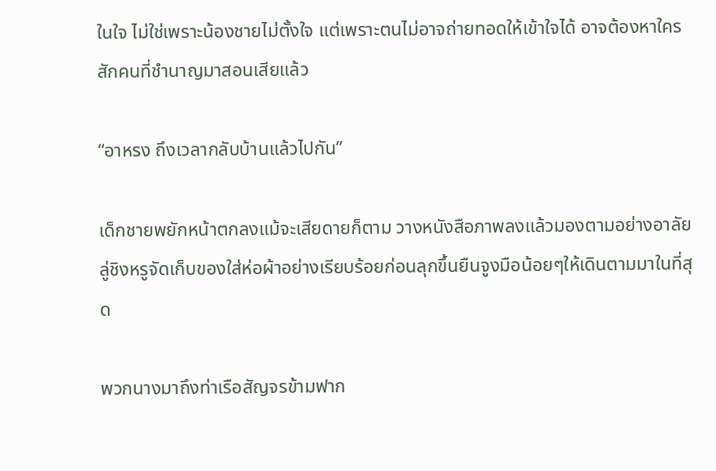ในใจ ไม่ใช่เพราะน้องชายไม่ตั้งใจ แต่เพราะตนไม่อาจถ่ายทอดให้เข้าใจได้ อาจต้องหาใครสักคนที่ชำนาญมาสอนเสียแล้ว

“อาหรง ถึงเวลากลับบ้านแล้วไปกัน”

เด็กชายพยักหน้าตกลงแม้จะเสียดายก็ตาม วางหนังสือภาพลงแล้วมองตามอย่างอาลัย ลู่ชิงหรูจัดเก็บของใส่ห่อผ้าอย่างเรียบร้อยก่อนลุกขึ้นยืนจูงมือน้อยๆให้เดินตามมาในที่สุด

พวกนางมาถึงท่าเรือสัญจรข้ามฟาก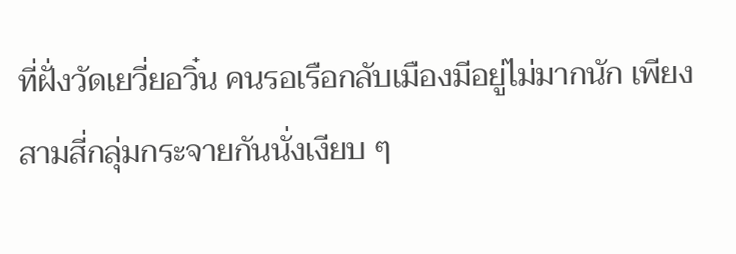ที่ฝั่งวัดเยวี่ยอวิ๋น คนรอเรือกลับเมืองมีอยู่ไม่มากนัก เพียงสามสี่กลุ่มกระจายกันนั่งเงียบ ๆ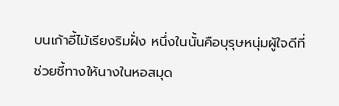บนเก้าอี้ไม้เรียงริมฝั่ง หนึ่งในนั้นคือบุรุษหนุ่มผู้ใจดีที่ช่วยชี้ทางให้นางในหอสมุด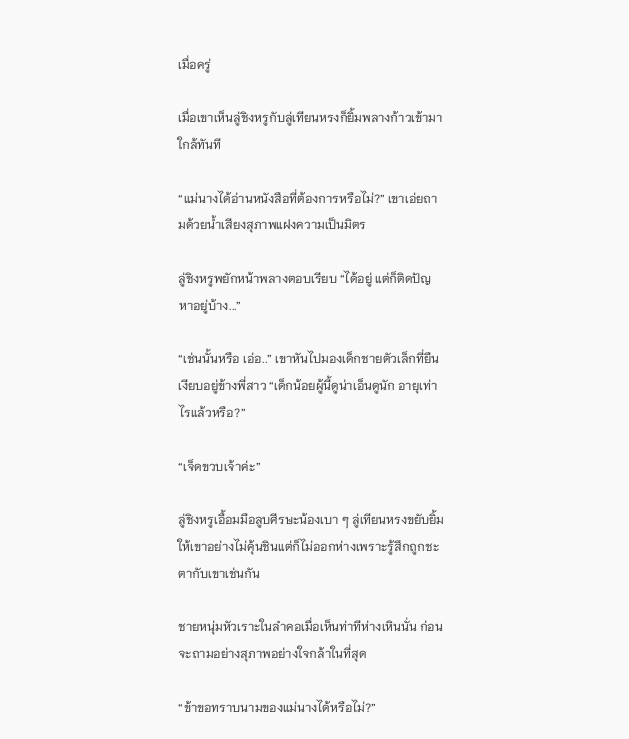เมื่อครู่

เมื่อเขาเห็นลู่ชิงหรูกับลู่เทียนหรงก็ยิ้มพลางก้าวเข้ามาใกล้ทันที

“แม่นางได้อ่านหนังสือที่ต้องการหรือไม่?” เขาเอ่ยถามด้วยน้ำเสียงสุภาพแฝงความเป็นมิตร

ลู่ชิงหรูพยักหน้าพลางตอบเรียบ “ได้อยู่ แต่ก็ติดปัญหาอยู่บ้าง...”

“เช่นนั้นหรือ เอ่อ..” เขาหันไปมองเด็กชายตัวเล็กที่ยืนเงียบอยู่ข้างพี่สาว “เด็กน้อยผู้นี้ดูน่าเอ็นดูนัก อายุเท่าไรแล้วหรือ?”

“เจ็ดขวบเจ้าค่ะ”

ลู่ชิงหรูเอื้อมมือลูบศีรษะน้องเบา ๆ ลู่เทียนหรงขยับยิ้มให้เขาอย่างไม่คุ้นชินแต่ก็ไม่ออกห่างเพราะรู้สึกถูกชะตากับเขาเช่นกัน

ชายหนุ่มหัวเราะในลำคอเมื่อเห็นท่าทีห่างเหินนั่น ก่อนจะถามอย่างสุภาพอย่างใจกล้าในที่สุด

“ข้าขอทราบนามของแม่นางได้หรือไม่?”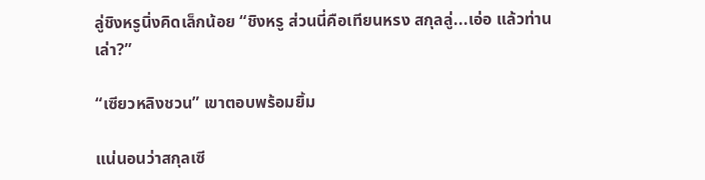ลู่ชิงหรูนิ่งคิดเล็กน้อย “ชิงหรู ส่วนนี่คือเทียนหรง สกุลลู่...เอ่อ แล้วท่านเล่า?”

“เซียวหลิงชวน” เขาตอบพร้อมยิ้ม

แน่นอนว่าสกุลเซี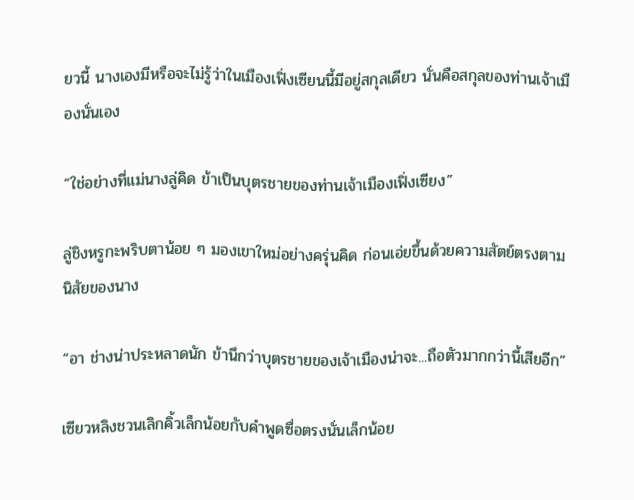ยวนี้ นางเองมีหรือจะไม่รู้ว่าในเมืองเฟิ่งเซียนนี้มีอยู่สกุลเดียว นั่นคือสกุลของท่านเจ้าเมืองนั่นเอง

“ใช่อย่างที่แม่นางลู่คิด ข้าเป็นบุตรชายของท่านเจ้าเมืองเฟิ่งเซียง”

ลู่ชิงหรูกะพริบตาน้อย ๆ มองเขาใหม่อย่างครุ่นคิด ก่อนเอ่ยขึ้นด้วยความสัตย์ตรงตามนิสัยของนาง

“อา ช่างน่าประหลาดนัก ข้านึกว่าบุตรชายของเจ้าเมืองน่าจะ...ถือตัวมากกว่านี้เสียอีก”

เซียวหลิงชวนเลิกคิ้วเล็กน้อยกับคำพูดซื่อตรงนั่นเล็กน้อย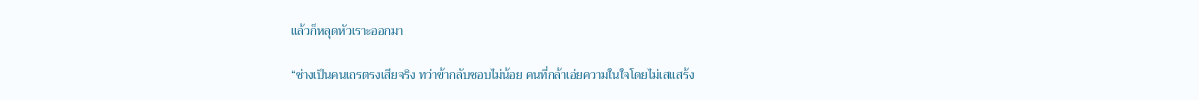แล้วก็หลุดหัวเราะออกมา

“ช่างเป็นคนเถรตรงเสียจริง ทว่าข้ากลับชอบไม่น้อย คนที่กล้าเอ่ยความในใจโดยไม่เสแสร้ง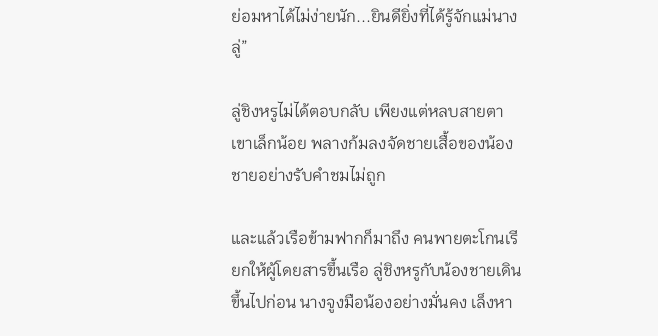ย่อมหาได้ไม่ง่ายนัก...ยินดียิ่งที่ได้รู้จักแม่นางลู่”

ลู่ชิงหรูไม่ได้ตอบกลับ เพียงแต่หลบสายตาเขาเล็กน้อย พลางก้มลงจัดชายเสื้อของน้องชายอย่างรับคำชมไม่ถูก

และแล้วเรือข้ามฟากก็มาถึง คนพายตะโกนเรียกให้ผู้โดยสารขึ้นเรือ ลู่ชิงหรูกับน้องชายเดินขึ้นไปก่อน นางจูงมือน้องอย่างมั่นคง เล็งหา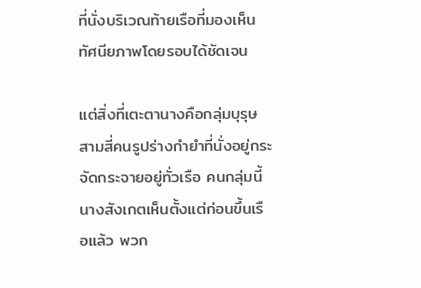ที่นั่งบริเวณท้ายเรือที่มองเห็นทัศนียภาพโดยรอบได้ชัดเจน

แต่สิ่งที่เตะตานางคือกลุ่มบุรุษสามสี่คนรูปร่างกำยำที่นั่งอยู่กระจัดกระจายอยู่ทั่วเรือ คนกลุ่มนี้นางสังเกตเห็นตั้งแต่ก่อนขึ้นเรือแล้ว พวก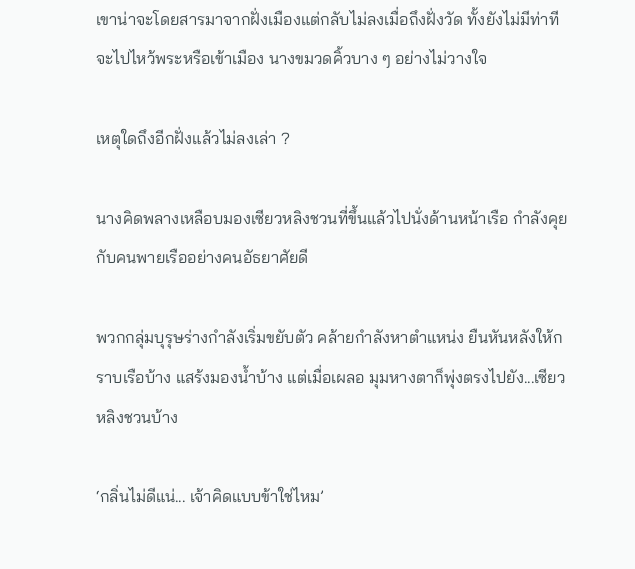เขาน่าจะโดยสารมาจากฝั่งเมืองแต่กลับไม่ลงเมื่อถึงฝั่งวัด ทั้งยังไม่มีท่าทีจะไปไหว้พระหรือเข้าเมือง นางขมวดคิ้วบาง ๆ อย่างไม่วางใจ

เหตุใดถึงอีกฝั่งแล้วไม่ลงเล่า ?

นางคิดพลางเหลือบมองเซียวหลิงชวนที่ขึ้นแล้วไปนั่งด้านหน้าเรือ กำลังคุยกับคนพายเรืออย่างคนอัธยาศัยดี

พวกกลุ่มบุรุษร่างกำลังเริ่มขยับตัว คล้ายกำลังหาตำแหน่ง ยืนหันหลังให้กราบเรือบ้าง แสร้งมองน้ำบ้าง แต่เมื่อเผลอ มุมหางตาก็พุ่งตรงไปยัง...เซียวหลิงชวนบ้าง

‘กลิ่นไม่ดีแน่... เจ้าคิดแบบข้าใช่ไหม’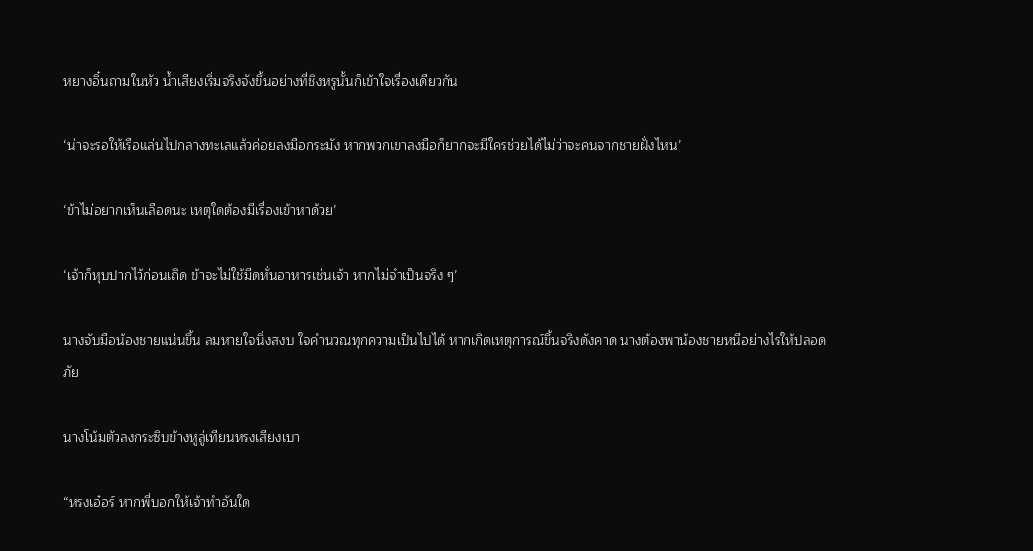หยางอิ๋นถามในหัว น้ำเสียงเริ่มจริงจังขึ้นอย่างที่ชิงหรูนั้นก็เข้าใจเรื่องเดียวกัน

‘น่าจะรอให้เรือแล่นไปกลางทะเลแล้วค่อยลงมือกระมัง หากพวกเขาลงมือก็ยากจะมีใครช่วยได้ไม่ว่าจะคนจากชายฝั่งไหน’

‘ข้าไม่อยากเห็นเลือดนะ เหตุใดต้องมีเรื่องเข้าหาด้วย’

‘เจ้าก็หุบปากไว้ก่อนเถิด ข้าจะไม่ใช้มีดหั่นอาหารเช่นเจ้า หากไม่จำเป็นจริง ๆ’

นางจับมือน้องชายแน่นขึ้น ลมหายใจนิ่งสงบ ใจคำนวณทุกความเป็นไปได้ หากเกิดเหตุการณ์ขึ้นจริงดังคาด นางต้องพาน้องชายหนีอย่างไรให้ปลอดภัย

นางโน้มตัวลงกระซิบข้างหูลู่เทียนหรงเสียงเบา

“หรงเอ๋อร์ หากพี่บอกให้เจ้าทำอันใด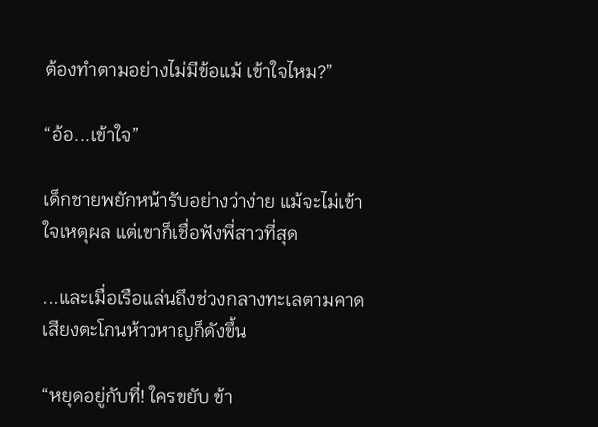ต้องทำตามอย่างไม่มีข้อแม้ เข้าใจไหม?”

“อ้อ...เข้าใจ”

เด็กชายพยักหน้ารับอย่างว่าง่าย แม้จะไม่เข้าใจเหตุผล แต่เขาก็เชื่อฟังพี่สาวที่สุด

...และเมื่อเรือแล่นถึงช่วงกลางทะเลตามคาด เสียงตะโกนห้าวหาญก็ดังขึ้น

“หยุดอยู่กับที่! ใครขยับ ข้า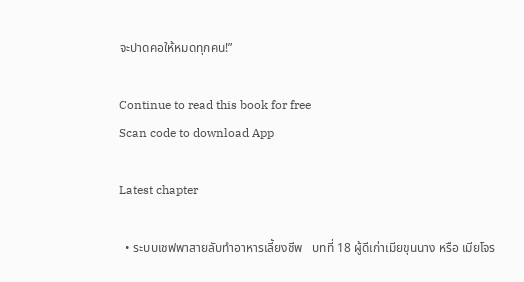จะปาดคอให้หมดทุกคน!”

Continue to read this book for free
Scan code to download App

Latest chapter

  • ระบบเชฟพาสายลับทำอาหารเลี้ยงชีพ   บทที่ 18 ผู้ดีเก่าเมียขุนนาง หรือ เมียโจร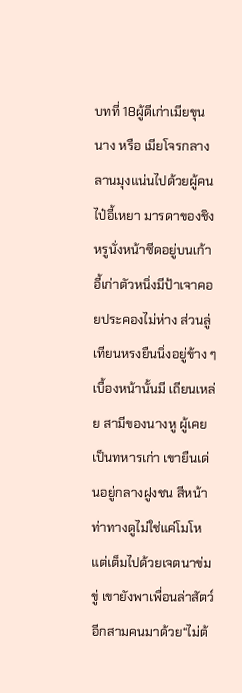บทที่ 18ผู้ดีเก่าเมียขุนนาง หรือ เมียโจรกลางลานมุงแน่นไปด้วยผู้คน ไป๋อี้เหยา มารดาของชิงหรูนั่งหน้าซีดอยู่บนเก้าอี้เก่าตัวหนิ่งมีป้าเจาคอยประคองไม่ห่าง ส่วนลู่เทียนหรงยืนนิ่งอยู่ข้าง ๆ เบื้องหน้านั้นมี เถียนเหล่ย สามีของนางหู ผู้เคยเป็นทหารเก่า เขายืนเด่นอยู่กลางฝูงชน สีหน้าท่าทางดูไม่ใช่แค่โมโหแต่เต็มไปด้วยเจตนาข่มขู่ เขายังพาเพื่อนล่าสัตว์อีกสามคนมาด้วย“ไม่ต้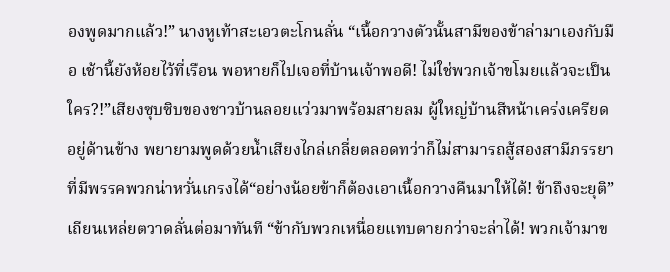องพูดมากแล้ว!” นางหูเท้าสะเอวตะโกนลั่น “เนื้อกวางตัวนั้นสามีของข้าล่ามาเองกับมือ เช้านี้ยังห้อยไว้ที่เรือน พอหายก็ไปเจอที่บ้านเจ้าพอดี! ไม่ใช่พวกเจ้าขโมยแล้วจะเป็นใคร?!”เสียงซุบซิบของชาวบ้านลอยแว่วมาพร้อมสายลม ผู้ใหญ่บ้านสีหน้าเคร่งเครียดอยู่ด้านข้าง พยายามพูดด้วยน้ำเสียงไกล่เกลี่ยตลอดทว่าก็ไม่สามารถสู้สองสามีภรรยาที่มีพรรคพวกน่าหวั่นเกรงได้“อย่างน้อยข้าก็ต้องเอาเนื้อกวางคืนมาให้ได้! ข้าถึงจะยุติ”เถียนเหล่ยตวาดลั่นต่อมาทันที “ข้ากับพวกเหนื่อยแทบตายกว่าจะล่าได้! พวกเจ้ามาข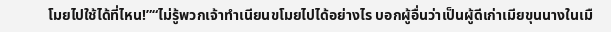โมยไปใช้ได้ที่ไหน!”“ไม่รู้พวกเจ้าทำเนียนขโมยไปได้อย่างไร บอกผู้อื่นว่าเป็นผู้ดีเก่าเมียขุนนางในเมื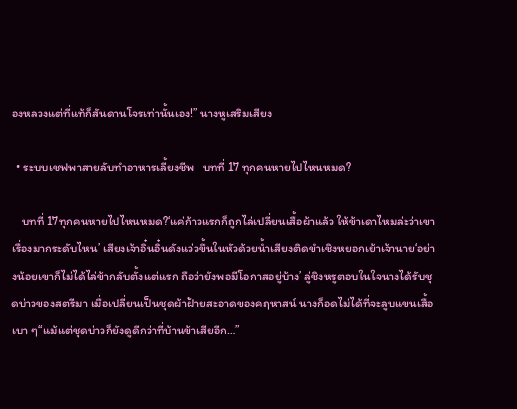องหลวงแต่ที่แท้ก็สันดานโจรเท่านั้นเอง!” นางหูเสริมเสียง

  • ระบบเชฟพาสายลับทำอาหารเลี้ยงชีพ   บทที่ 17 ทุกคนหายไปไหนหมด?

    บทที่ 17ทุกคนหายไปไหนหมด?‘แค่ก้าวแรกก็ถูกไล่เปลี่ยนเสื้อผ้าแล้ว ให้ข้าเดาไหมล่ะว่าเขาเรื่องมากระดับไหน’ เสียงเจ้าอิ๋นอิ๋นดังแว่วขึ้นในหัวด้วยน้ำเสียงติดขำเชิงหยอกเย้าเจ้านาย‘อย่างน้อยเขาก็ไม่ได้ไล่ข้ากลับตั้งแต่แรก ถือว่ายังพอมีโอกาสอยู่บ้าง’ ลู่ชิงหรูตอบในใจนางได้รับชุดบ่าวของสตรีมา เมื่อเปลี่ยนเป็นชุดผ้าฝ้ายสะอาดของคฤหาสน์ นางก็อดไม่ได้ที่จะลูบแขนเสื้อเบา ๆ“แม้แต่ชุดบ่าวก็ยังดูดีกว่าที่บ้านข้าเสียอีก…”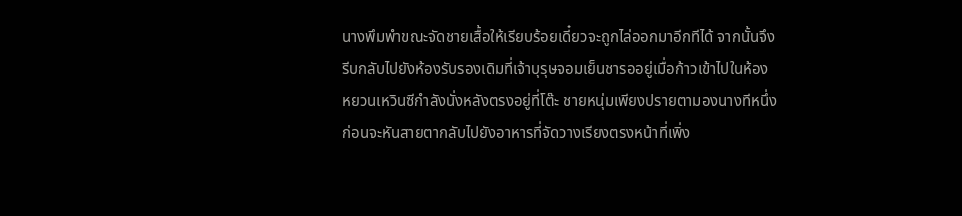นางพึมพำขณะจัดชายเสื้อให้เรียบร้อยเดี๋ยวจะถูกไล่ออกมาอีกทีได้ จากนั้นจึงรีบกลับไปยังห้องรับรองเดิมที่เจ้าบุรุษจอมเย็นชารออยู่เมื่อก้าวเข้าไปในห้อง หยวนเหวินซีกำลังนั่งหลังตรงอยู่ที่โต๊ะ ชายหนุ่มเพียงปรายตามองนางทีหนึ่ง ก่อนจะหันสายตากลับไปยังอาหารที่จัดวางเรียงตรงหน้าที่เพิ่ง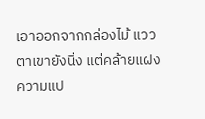เอาออกจากกล่องไม้ แววตาเขายังนิ่ง แต่คล้ายแฝงความแป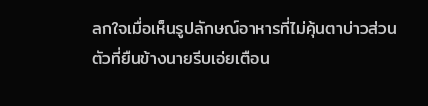ลกใจเมื่อเห็นรูปลักษณ์อาหารที่ไม่คุ้นตาบ่าวส่วนตัวที่ยืนข้างนายรีบเอ่ยเตือน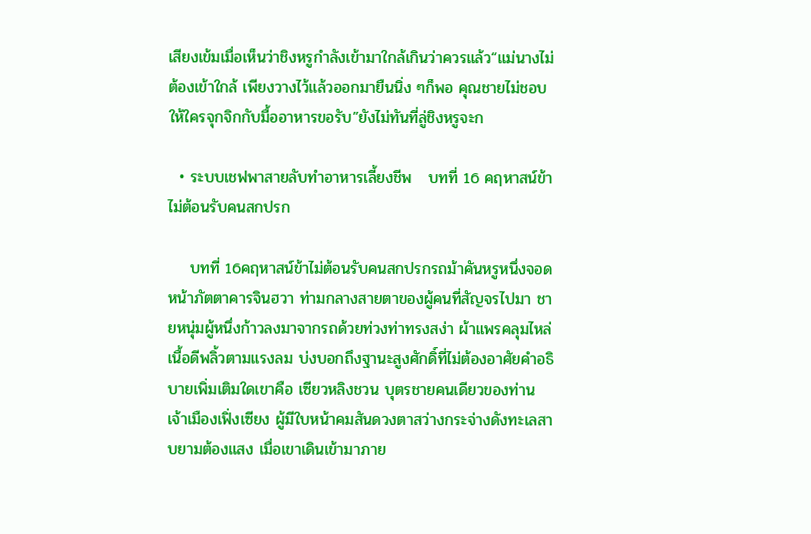เสียงเข้มเมื่อเห็นว่าชิงหรูกำลังเข้ามาใกล้เกินว่าควรแล้ว“แม่นางไม่ต้องเข้าใกล้ เพียงวางไว้แล้วออกมายืนนิ่ง ๆก็พอ คุณชายไม่ชอบให้ใครจุกจิกกับมื้ออาหารขอรับ”ยังไม่ทันที่ลู่ชิงหรูจะก

  • ระบบเชฟพาสายลับทำอาหารเลี้ยงชีพ   บทที่ 16 คฤหาสน์ข้าไม่ต้อนรับคนสกปรก

    บทที่ 16คฤหาสน์ข้าไม่ต้อนรับคนสกปรกรถม้าคันหรูหนึ่งจอดหน้าภัตตาคารจินฮวา ท่ามกลางสายตาของผู้คนที่สัญจรไปมา ชายหนุ่มผู้หนึ่งก้าวลงมาจากรถด้วยท่วงท่าทรงสง่า ผ้าแพรคลุมไหล่เนื้อดีพลิ้วตามแรงลม บ่งบอกถึงฐานะสูงศักดิ์ที่ไม่ต้องอาศัยคำอธิบายเพิ่มเติมใดเขาคือ เซียวหลิงชวน บุตรชายคนเดียวของท่านเจ้าเมืองเฟิ่งเซียง ผู้มีใบหน้าคมสันดวงตาสว่างกระจ่างดังทะเลสาบยามต้องแสง เมื่อเขาเดินเข้ามาภาย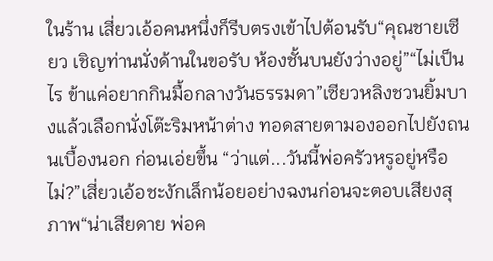ในร้าน เสี่ยวเอ้อคนหนึ่งก็รีบตรงเข้าไปต้อนรับ“คุณชายเซียว เชิญท่านนั่งด้านในขอรับ ห้องชั้นบนยังว่างอยู่”“ไม่เป็นไร ข้าแค่อยากกินมื้อกลางวันธรรมดา”เซียวหลิงชวนยิ้มบางแล้วเลือกนั่งโต๊ะริมหน้าต่าง ทอดสายตามองออกไปยังถนนเบื้องนอก ก่อนเอ่ยขึ้น “ว่าแต่...วันนี้พ่อครัวหรูอยู่หรือไม่?”เสี่ยวเอ้อชะงักเล็กน้อยอย่างฉงนก่อนจะตอบเสียงสุภาพ“น่าเสียดาย พ่อค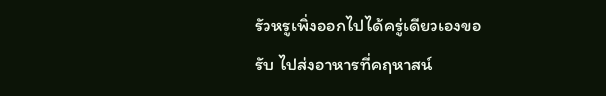รัวหรูเพิ่งออกไปได้ครู่เดียวเองขอรับ ไปส่งอาหารที่คฤหาสน์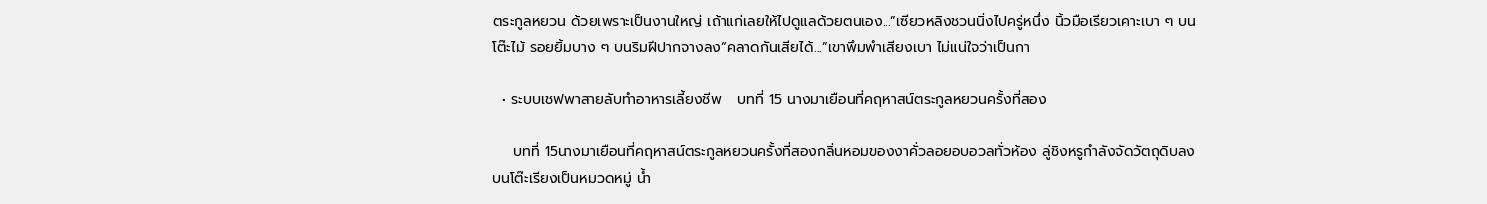ตระกูลหยวน ด้วยเพราะเป็นงานใหญ่ เถ้าแก่เลยให้ไปดูแลด้วยตนเอง...”เซียวหลิงชวนนิ่งไปครู่หนึ่ง นิ้วมือเรียวเคาะเบา ๆ บนโต๊ะไม้ รอยยิ้มบาง ๆ บนริมฝีปากจางลง“คลาดกันเสียได้...”เขาพึมพำเสียงเบา ไม่แน่ใจว่าเป็นกา

  • ระบบเชฟพาสายลับทำอาหารเลี้ยงชีพ   บทที่ 15 นางมาเยือนที่คฤหาสน์ตระกูลหยวนครั้งที่สอง

    บทที่ 15นางมาเยือนที่คฤหาสน์ตระกูลหยวนครั้งที่สองกลิ่นหอมของงาคั่วลอยอบอวลทั่วห้อง ลู่ชิงหรูกำลังจัดวัตถุดิบลงบนโต๊ะเรียงเป็นหมวดหมู่ น้ำ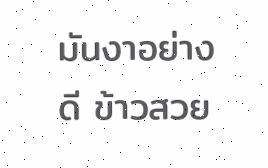มันงาอย่างดี ข้าวสวย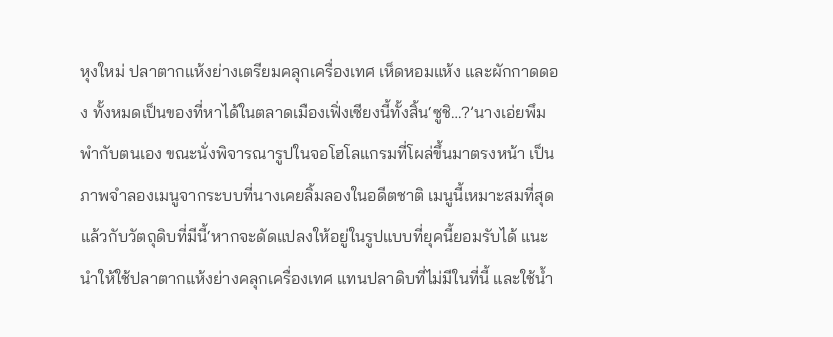หุงใหม่ ปลาตากแห้งย่างเตรียมคลุกเครื่องเทศ เห็ดหอมแห้ง และผักกาดดอง ทั้งหมดเป็นของที่หาได้ในตลาดเมืองเฟิ่งเซียงนี้ทั้งสิ้น‘ซูชิ…?’นางเอ่ยพึมพำกับตนเอง ขณะนั่งพิจารณารูปในจอโฮโลแกรมที่โผล่ขึ้นมาตรงหน้า เป็นภาพจำลองเมนูจากระบบที่นางเคยลิ้มลองในอดีตชาติ เมนูนี้เหมาะสมที่สุดแล้วกับวัตถุดิบที่มีนี้‘หากจะดัดแปลงให้อยู่ในรูปแบบที่ยุคนี้ยอมรับได้ แนะนำให้ใช้ปลาตากแห้งย่างคลุกเครื่องเทศ แทนปลาดิบที่ไม่มีในที่นี้ และใช้น้ำ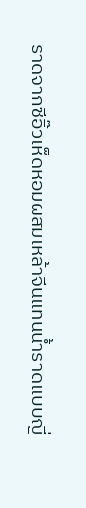ราดจากซีอิ๊วเห็ดหอมผสมเหล้าจีนแทนน้ำราดแบบญี่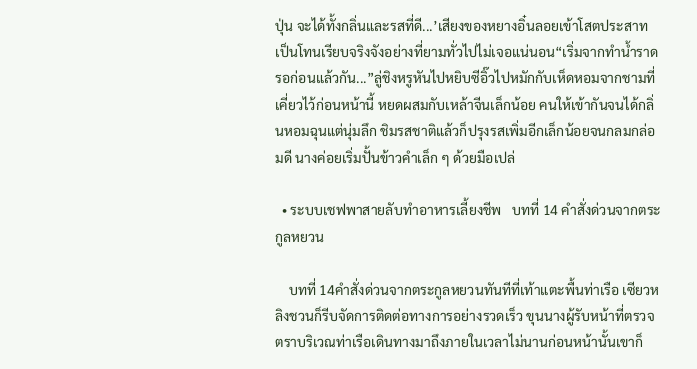ปุ่น จะได้ทั้งกลิ่นและรสที่ดี...’เสียงของหยางอิ๋นลอยเข้าโสตประสาท เป็นโทนเรียบจริงจังอย่างที่ยามทั่วไปไม่เจอแน่นอน“เริ่มจากทำน้ำราดรอก่อนแล้วกัน...”ลู่ชิงหรูหันไปหยิบซีอิ๊วไปหมักกับเห็ดหอมจากชามที่เคี่ยวไว้ก่อนหน้านี้ หยดผสมกับเหล้าจีนเล็กน้อย คนให้เข้ากันจนได้กลิ่นหอมฉุนแต่นุ่มลึก ชิมรสชาติแล้วก็ปรุงรสเพิ่มอีกเล็กน้อยจนกลมกล่อมดี นางค่อยเริ่มปั้นข้าวคำเล็ก ๆ ด้วยมือเปล่

  • ระบบเชฟพาสายลับทำอาหารเลี้ยงชีพ   บทที่ 14 คำสั่งด่วนจากตระกูลหยวน

    บทที่ 14คำสั่งด่วนจากตระกูลหยวนทันทีที่เท้าแตะพื้นท่าเรือ เซียวหลิงชวนก็รีบจัดการติดต่อทางการอย่างรวดเร็ว ขุนนางผู้รับหน้าที่ตรวจตราบริเวณท่าเรือเดินทางมาถึงภายในเวลาไม่นานก่อนหน้านั้นเขาก็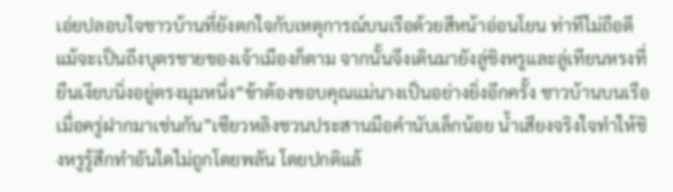เอ่ยปลอบใจชาวบ้านที่ยังตกใจกับเหตุการณ์บนเรือด้วยสีหน้าอ่อนโยน ท่าทีไม่ถือดีแม้จะเป็นถึงบุตรชายของเจ้าเมืองก็ตาม จากนั้นจึงเดินมายังลู่ชิงหรูและลู่เทียนหรงที่ยืนเงียบนิ่งอยู่ตรงมุมหนึ่ง“ข้าต้องขอบคุณแม่นางเป็นอย่างยิ่งอีกครั้ง ชาวบ้านบนเรือเมื่อครู่ฝากมาเช่นกัน”เซียวหลิงชวนประสานมือคำนับเล็กน้อย น้ำเสียงจริงใจทำให้ชิงหรูรู้สึกทำอันใดไม่ถูกโดยพลัน โดยปกติแล้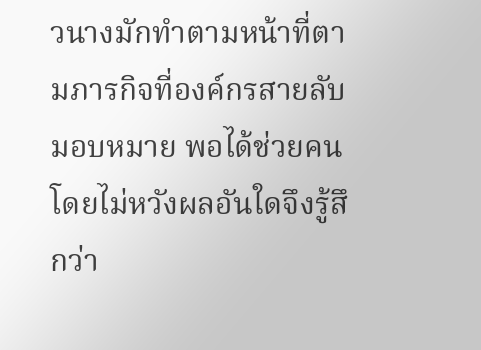วนางมักทำตามหน้าที่ตามภารกิจที่องค์กรสายลับมอบหมาย พอได้ช่วยคนโดยไม่หวังผลอันใดจึงรู้สึกว่า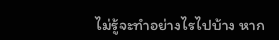ไม่รู้จะทำอย่างไรไปบ้าง หาก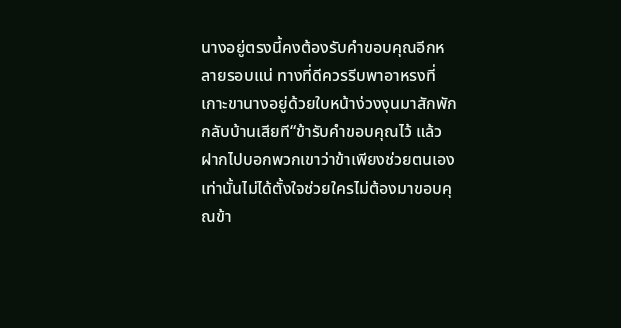นางอยู่ตรงนี้คงต้องรับคำขอบคุณอีกหลายรอบแน่ ทางที่ดีควรรีบพาอาหรงที่เกาะขานางอยู่ด้วยใบหน้าง่วงงุนมาสักพักกลับบ้านเสียที“ข้ารับคำขอบคุณไว้ แล้วฝากไปบอกพวกเขาว่าข้าเพียงช่วยตนเองเท่านั้นไม่ได้ตั้งใจช่วยใครไม่ต้องมาขอบคุณข้า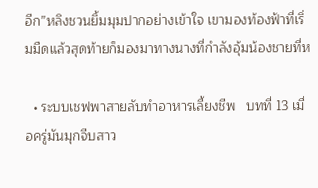อีก”หลิงชวนยิ้มมุมปากอย่างเข้าใจ เขามองท้องฟ้าที่เริ่มมืดแล้วสุดท้ายก็มองมาทางนางที่กำลังอุ้มน้องชายที่ห

  • ระบบเชฟพาสายลับทำอาหารเลี้ยงชีพ   บทที่ 13 เมื่อครู่มันมุกจีบสาว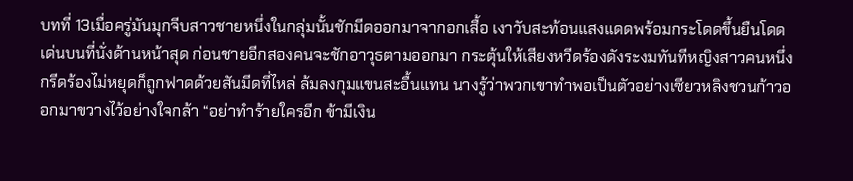บทที่ 13เมื่อครู่มันมุกจีบสาวชายหนึ่งในกลุ่มนั้นชักมีดออกมาจากอกเสื้อ เงาวับสะท้อนแสงแดดพร้อมกระโดดขึ้นยืนโดดเด่นบนที่นั่งด้านหน้าสุด ก่อนชายอีกสองคนจะชักอาวุธตามออกมา กระตุ้นให้เสียงหวีดร้องดังระงมทันทีหญิงสาวคนหนึ่งกรีดร้องไม่หยุดก็ถูกฟาดด้วยสันมีดที่ไหล่ ล้มลงกุมแขนสะอื้นแทน นางรู้ว่าพวกเขาทำพอเป็นตัวอย่างเซียวหลิงชวนก้าวออกมาขวางไว้อย่างใจกล้า “อย่าทำร้ายใครอีก ข้ามีเงิน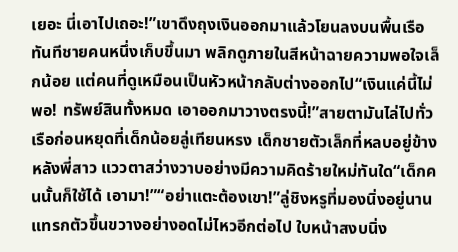เยอะ นี่เอาไปเถอะ!”เขาดึงถุงเงินออกมาแล้วโยนลงบนพื้นเรือทันทีชายคนหนึ่งเก็บขึ้นมา พลิกดูภายในสีหน้าฉายความพอใจเล็กน้อย แต่คนที่ดูเหมือนเป็นหัวหน้ากลับต่างออกไป“เงินแค่นี้ไม่พอ! ทรัพย์สินทั้งหมด เอาออกมาวางตรงนี้!”สายตามันไล่ไปทั่วเรือก่อนหยุดที่เด็กน้อยลู่เทียนหรง เด็กชายตัวเล็กที่หลบอยู่ข้างหลังพี่สาว แววตาสว่างวาบอย่างมีความคิดร้ายใหม่ทันใด“เด็กคนนั้นก็ใช้ได้ เอามา!”“อย่าแตะต้องเขา!”ลู่ชิงหรูที่มองนิ่งอยู่นานแทรกตัวขึ้นขวางอย่างอดไม่ไหวอีกต่อไป ใบหน้าสงบนิ่ง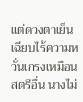แต่ดวงตาเย็นเฉียบไร้ความหวั่นเกรงเหมือนสตรีอื่น นางไม่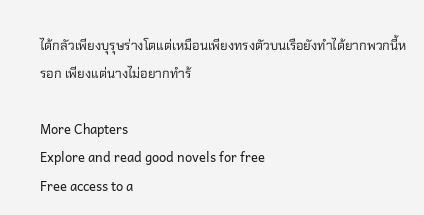ได้กลัวเพียงบุรุษร่างโตแต่เหมือนเพียงทรงตัวบนเรือยังทำได้ยากพวกนี้หรอก เพียงแต่นางไม่อยากทำร้

More Chapters
Explore and read good novels for free
Free access to a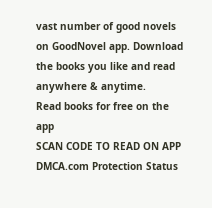vast number of good novels on GoodNovel app. Download the books you like and read anywhere & anytime.
Read books for free on the app
SCAN CODE TO READ ON APP
DMCA.com Protection Status